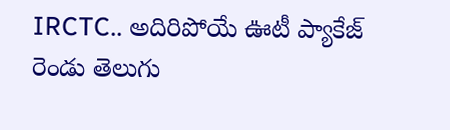IRCTC.. అదిరిపోయే ఊటీ ప్యాకేజ్
రెండు తెలుగు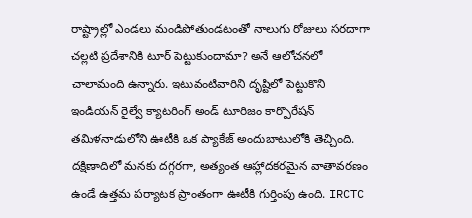రాష్ట్రాల్లో ఎండలు మండిపోతుండటంతో నాలుగు రోజులు సరదాగా చల్లటి ప్రదేశానికి టూర్ పెట్టుకుందామా? అనే ఆలోచనలో చాలామంది ఉన్నారు. ఇటువంటివారిని దృష్టిలో పెట్టుకొని ఇండియన్ రైల్వే క్యాటరింగ్ అండ్ టూరిజం కార్పొరేషన్ తమిళనాడులోని ఊటీకి ఒక ప్యాకేజ్ అందుబాటులోకి తెచ్చింది. దక్షిణాదిలో మనకు దగ్గరగా, అత్యంత ఆహ్లాదకరమైన వాతావరణం ఉండే ఉత్తమ పర్యాటక ప్రాంతంగా ఊటీకి గుర్తింపు ఉంది. IRCTC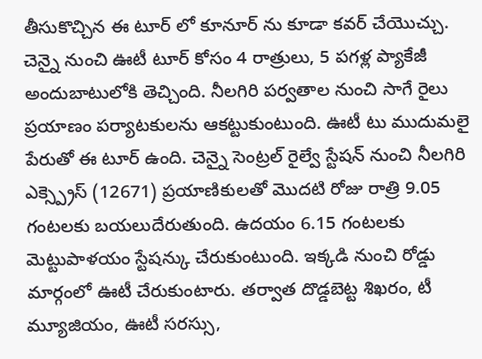తీసుకొచ్చిన ఈ టూర్ లో కూనూర్ ను కూడా కవర్ చేయొచ్చు.
చెన్నై నుంచి ఊటీ టూర్ కోసం 4 రాత్రులు, 5 పగళ్ల ప్యాకేజీ అందుబాటులోకి తెచ్చింది. నీలగిరి పర్వతాల నుంచి సాగే రైలు ప్రయాణం పర్యాటకులను ఆకట్టుకుంటుంది. ఊటీ టు ముదుమలై పేరుతో ఈ టూర్ ఉంది. చెన్నై సెంట్రల్ రైల్వే స్టేషన్ నుంచి నీలగిరి ఎక్స్ప్రెస్ (12671) ప్రయాణికులతో మొదటి రోజు రాత్రి 9.05 గంటలకు బయలుదేరుతుంది. ఉదయం 6.15 గంటలకు మెట్టుపాళయం స్టేషన్కు చేరుకుంటుంది. ఇక్కడి నుంచి రోడ్డు మార్గంలో ఊటీ చేరుకుంటారు. తర్వాత దొడ్డబెట్ట శిఖరం, టీ మ్యూజియం, ఊటీ సరస్సు,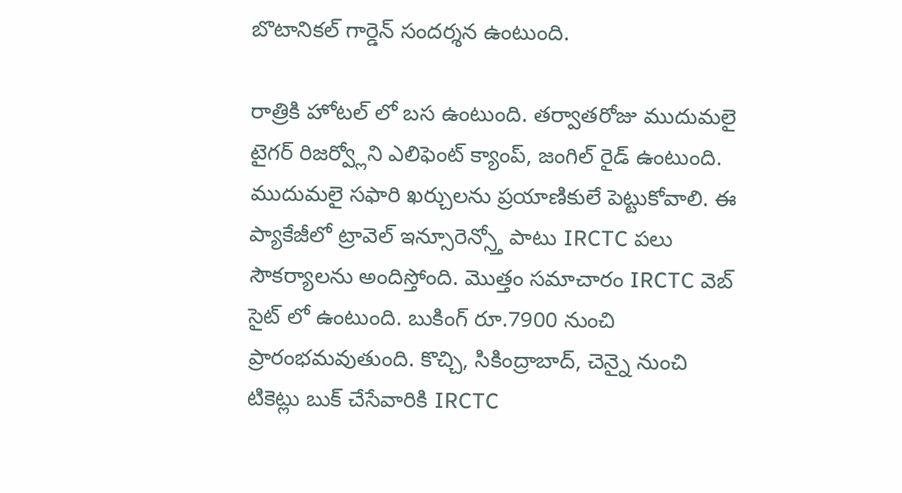బొటానికల్ గార్డెన్ సందర్శన ఉంటుంది.

రాత్రికి హోటల్ లో బస ఉంటుంది. తర్వాతరోజు ముదుమలై టైగర్ రిజర్వ్లోని ఎలిఫెంట్ క్యాంప్, జంగిల్ రైడ్ ఉంటుంది. ముదుమలై సఫారి ఖర్చులను ప్రయాణికులే పెట్టుకోవాలి. ఈ ప్యాకేజీలో ట్రావెల్ ఇన్సూరెన్స్తో పాటు IRCTC పలు సౌకర్యాలను అందిస్తోంది. మొత్తం సమాచారం IRCTC వెబ్ సైట్ లో ఉంటుంది. బుకింగ్ రూ.7900 నుంచి ప్రారంభమవుతుంది. కొచ్చి, సికింద్రాబాద్, చెన్నై నుంచి టికెట్లు బుక్ చేసేవారికి IRCTC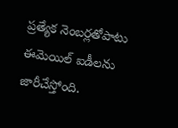ప్రత్యేక నెంబర్లతోపాటు ఈమెయిల్ ఐడీలను జారీచేస్తోంది.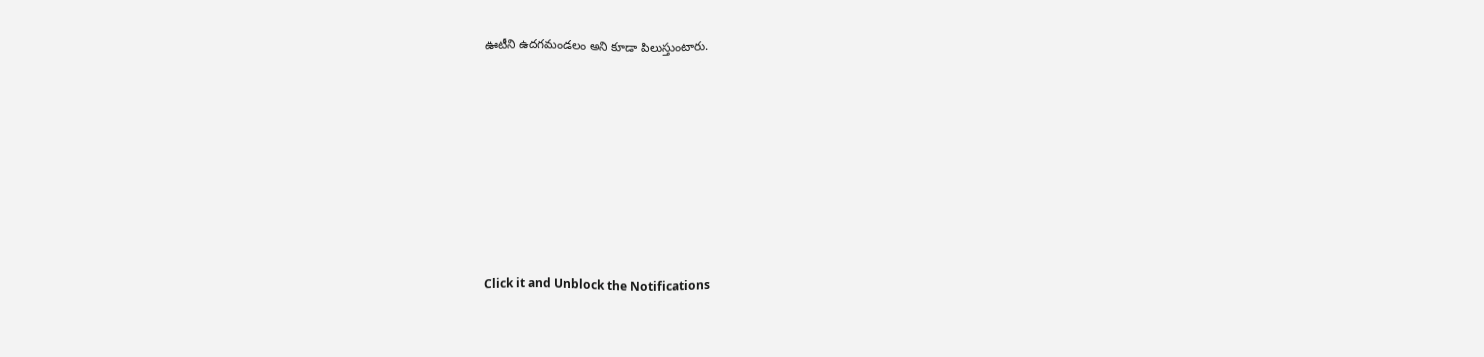ఊటీని ఉదగమండలం అని కూడా పిలుస్తుంటారు.












Click it and Unblock the Notifications